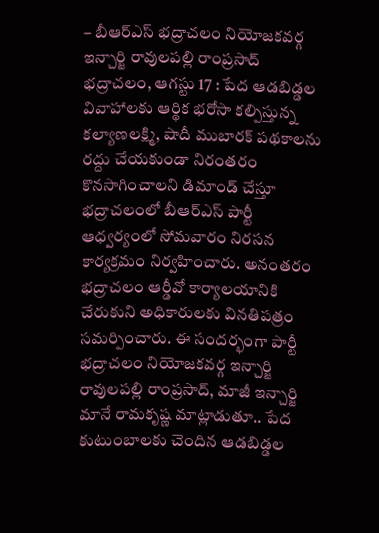– బీఆర్ఎస్ భద్రాచలం నియోజకవర్గ ఇన్చార్జి రావులపల్లి రాంప్రసాద్
భద్రాచలం, ఆగస్టు 17 : పేద ఆడబిడ్డల వివాహాలకు ఆర్థిక భరోసా కల్పిస్తున్న కల్యాణలక్ష్మి, షాదీ ముబారక్ పథకాలను రద్దు చేయకుండా నిరంతరం కొనసాగించాలని డిమాండ్ చేస్తూ భద్రాచలంలో బీఆర్ఎస్ పార్టీ ఆధ్వర్యంలో సోమవారం నిరసన కార్యక్రమం నిర్వహించారు. అనంతరం భద్రాచలం ఆర్డీవో కార్యాలయానికి చేరుకుని అధికారులకు వినతిపత్రం సమర్పించారు. ఈ సందర్భంగా పార్టీ భద్రాచలం నియోజకవర్గ ఇన్చార్జి రావులపల్లి రాంప్రసాద్, మాజీ ఇన్చార్జి మానే రామకృష్ణ మాట్లాడుతూ.. పేద కుటుంబాలకు చెందిన ఆడబిడ్డల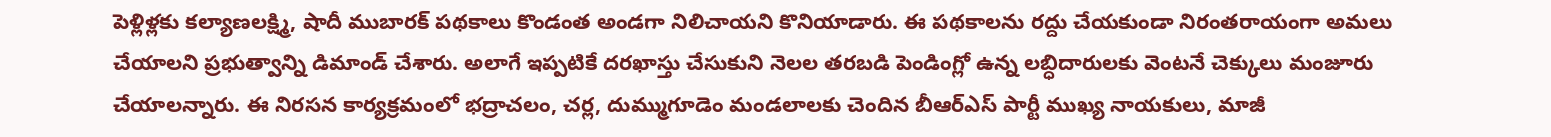పెళ్లిళ్లకు కల్యాణలక్ష్మి, షాదీ ముబారక్ పథకాలు కొండంత అండగా నిలిచాయని కొనియాడారు. ఈ పథకాలను రద్దు చేయకుండా నిరంతరాయంగా అమలు చేయాలని ప్రభుత్వాన్ని డిమాండ్ చేశారు. అలాగే ఇప్పటికే దరఖాస్తు చేసుకుని నెలల తరబడి పెండింగ్లో ఉన్న లబ్ధిదారులకు వెంటనే చెక్కులు మంజూరు చేయాలన్నారు. ఈ నిరసన కార్యక్రమంలో భద్రాచలం, చర్ల, దుమ్ముగూడెం మండలాలకు చెందిన బీఆర్ఎస్ పార్టీ ముఖ్య నాయకులు, మాజీ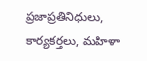ప్రజాప్రతినిధులు, కార్యకర్తలు, మహిళా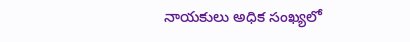నాయకులు అధిక సంఖ్యలో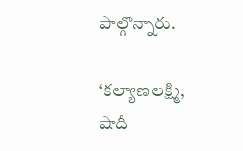పాల్గొన్నారు.

‘కల్యాణలక్ష్మి, షాదీ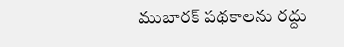ముబారక్ పథకాలను రద్దు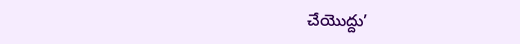చేయొద్దు’